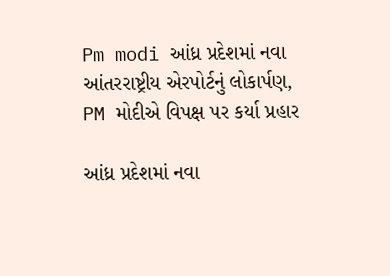Pm modi આંધ્ર પ્રદેશમાં નવા આંતરરાષ્ટ્રીય એરપોર્ટનું લોકાર્પણ, PM મોદીએ વિપક્ષ પર કર્યા પ્રહાર

આંધ્ર પ્રદેશમાં નવા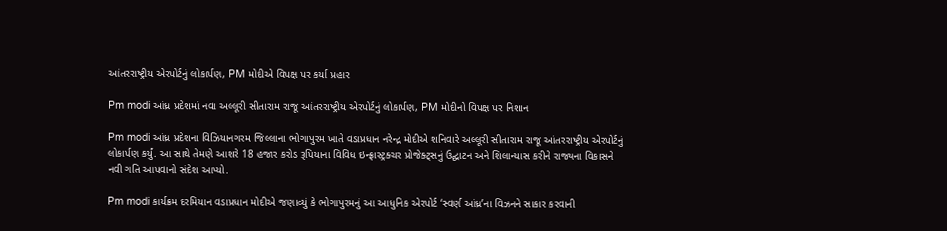આંતરરાષ્ટ્રીય એરપોર્ટનું લોકાર્પણ, PM મોદીએ વિપક્ષ પર કર્યા પ્રહાર

Pm modi આંધ્ર પ્રદેશમાં નવા અલ્લૂરી સીતારામ રાજૂ આંતરરાષ્ટ્રીય એરપોર્ટનું લોકાર્પણ, PM મોદીનો વિપક્ષ પર નિશાન

Pm modi આંધ્ર પ્રદેશના વિઝિયાનગરમ જિલ્લાના ભોગાપુરમ ખાતે વડાપ્રધાન નરેન્દ્ર મોદીએ શનિવારે અલ્લૂરી સીતારામ રાજૂ આંતરરાષ્ટ્રીય એરપોર્ટનું લોકાર્પણ કર્યું. આ સાથે તેમણે આશરે 18 હજાર કરોડ રૂપિયાના વિવિધ ઇન્ફ્રાસ્ટ્રક્ચર પ્રોજેક્ટ્સનું ઉદ્ઘાટન અને શિલાન્યાસ કરીને રાજ્યના વિકાસને નવી ગતિ આપવાનો સંદેશ આપ્યો.

Pm modi કાર્યક્રમ દરમિયાન વડાપ્રધાન મોદીએ જણાવ્યું કે ભોગાપુરમનું આ આધુનિક એરપોર્ટ ‘સ્વર્ણ આંધ્ર’ના વિઝનને સાકાર કરવાની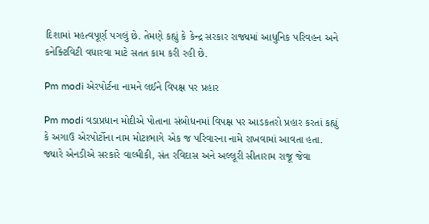દિશામાં મહત્વપૂર્ણ પગલું છે. તેમણે કહ્યું કે કેન્દ્ર સરકાર રાજ્યમાં આધુનિક પરિવહન અને કનેક્ટિવિટી વધારવા માટે સતત કામ કરી રહી છે.

Pm modi એરપોર્ટના નામને લઈને વિપક્ષ પર પ્રહાર

Pm modi વડાપ્રધાન મોદીએ પોતાના સંબોધનમાં વિપક્ષ પર આડકતરો પ્રહાર કરતાં કહ્યું કે અગાઉ એરપોર્ટોના નામ મોટાભાગે એક જ પરિવારના નામે રાખવામાં આવતા હતા. જ્યારે એનડીએ સરકારે વાલ્મીકી, સંત રવિદાસ અને અલ્લૂરી સીતારામ રાજૂ જેવા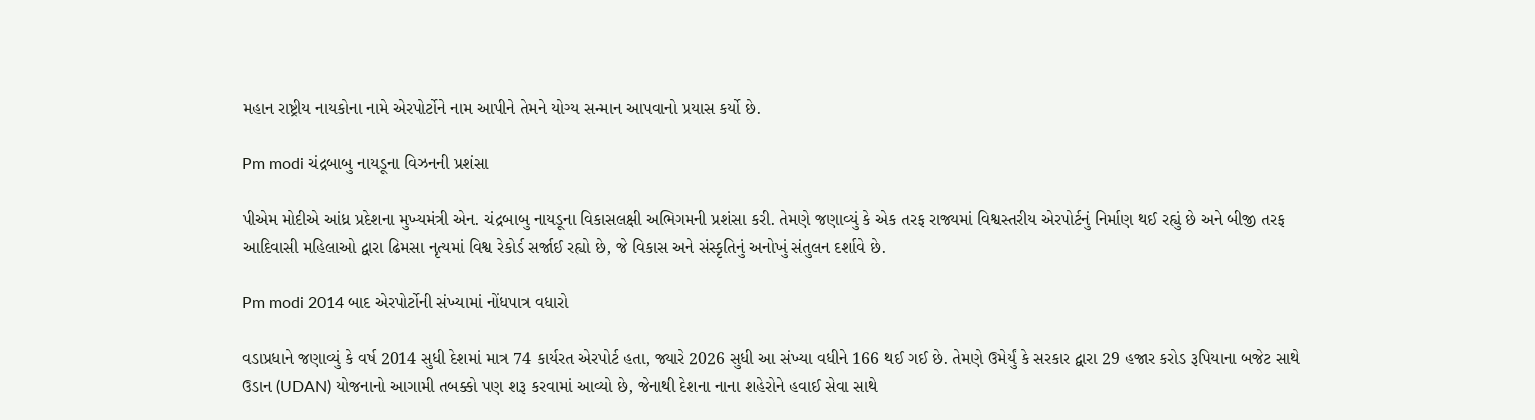મહાન રાષ્ટ્રીય નાયકોના નામે એરપોર્ટોને નામ આપીને તેમને યોગ્ય સન્માન આપવાનો પ્રયાસ કર્યો છે.

Pm modi ચંદ્રબાબુ નાયડૂના વિઝનની પ્રશંસા

પીએમ મોદીએ આંધ્ર પ્રદેશના મુખ્યમંત્રી એન. ચંદ્રબાબુ નાયડૂના વિકાસલક્ષી અભિગમની પ્રશંસા કરી. તેમણે જણાવ્યું કે એક તરફ રાજ્યમાં વિશ્વસ્તરીય એરપોર્ટનું નિર્માણ થઈ રહ્યું છે અને બીજી તરફ આદિવાસી મહિલાઓ દ્વારા ઢિમસા નૃત્યમાં વિશ્વ રેકોર્ડ સર્જાઈ રહ્યો છે, જે વિકાસ અને સંસ્કૃતિનું અનોખું સંતુલન દર્શાવે છે.

Pm modi 2014 બાદ એરપોર્ટોની સંખ્યામાં નોંધપાત્ર વધારો

વડાપ્રધાને જણાવ્યું કે વર્ષ 2014 સુધી દેશમાં માત્ર 74 કાર્યરત એરપોર્ટ હતા, જ્યારે 2026 સુધી આ સંખ્યા વધીને 166 થઈ ગઈ છે. તેમણે ઉમેર્યું કે સરકાર દ્વારા 29 હજાર કરોડ રૂપિયાના બજેટ સાથે ઉડાન (UDAN) યોજનાનો આગામી તબક્કો પણ શરૂ કરવામાં આવ્યો છે, જેનાથી દેશના નાના શહેરોને હવાઈ સેવા સાથે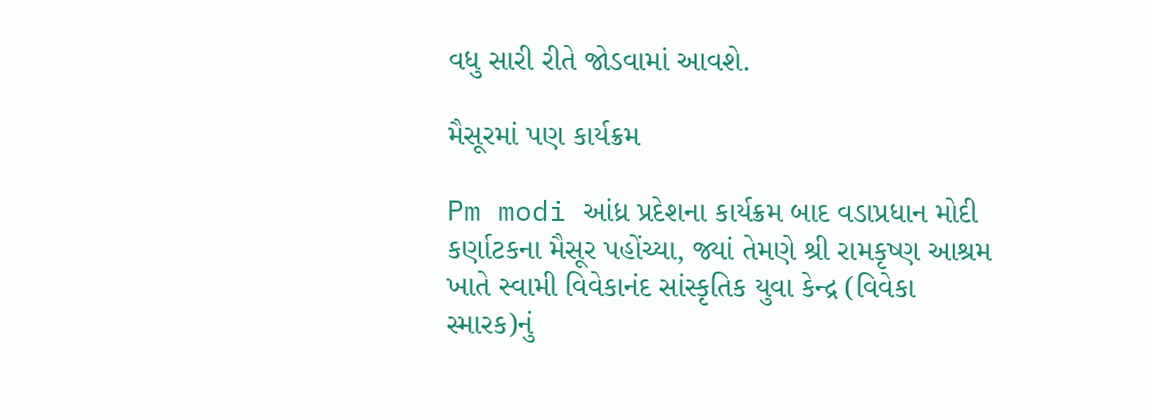વધુ સારી રીતે જોડવામાં આવશે.

મૈસૂરમાં પણ કાર્યક્રમ

Pm modi આંધ્ર પ્રદેશના કાર્યક્રમ બાદ વડાપ્રધાન મોદી કર્ણાટકના મૈસૂર પહોંચ્યા, જ્યાં તેમણે શ્રી રામકૃષ્ણ આશ્રમ ખાતે સ્વામી વિવેકાનંદ સાંસ્કૃતિક યુવા કેન્દ્ર (વિવેકા સ્મારક)નું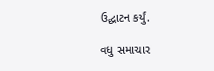ઉદ્ઘાટન કર્યું.

વધુ સમાચાર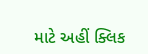માટે અહીં ક્લિક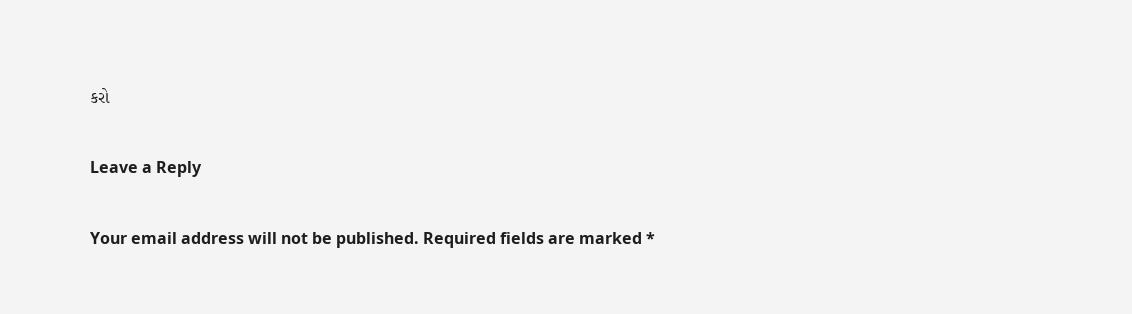કરો

Leave a Reply

Your email address will not be published. Required fields are marked *